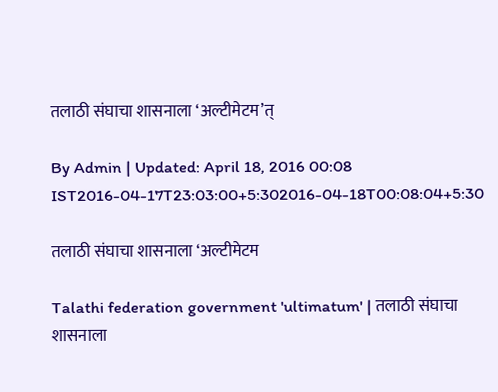तलाठी संघाचा शासनाला ‘अल्टीमेटम’त्

By Admin | Updated: April 18, 2016 00:08 IST2016-04-17T23:03:00+5:302016-04-18T00:08:04+5:30

तलाठी संघाचा शासनाला ‘अल्टीमेटम

Talathi federation government 'ultimatum' | तलाठी संघाचा शासनाला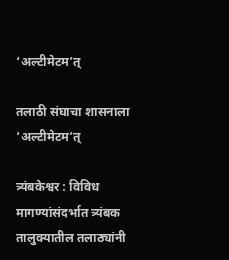‘अल्टीमेटम’त्

तलाठी संघाचा शासनाला ‘अल्टीमेटम’त्

त्र्यंबकेश्वर : विविध मागण्यांसंदर्भात त्र्यंबक तालुक्यातील तलाठ्यांनी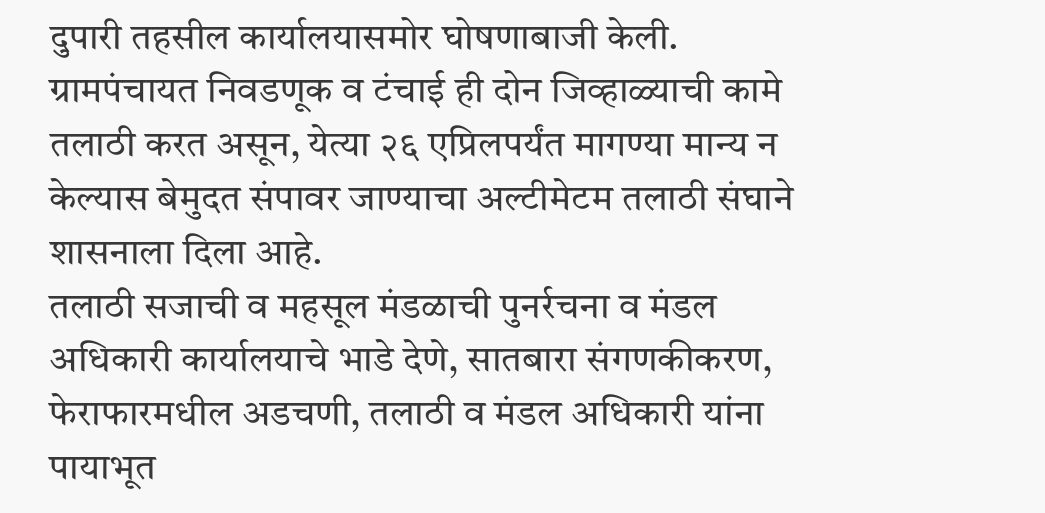दुपारी तहसील कार्यालयासमोर घोषणाबाजी केली. ग्रामपंचायत निवडणूक व टंचाई ही दोन जिव्हाळ्याची कामे तलाठी करत असून, येत्या २६ एप्रिलपर्यंत मागण्या मान्य न केल्यास बेमुदत संपावर जाण्याचा अल्टीमेटम तलाठी संघाने शासनाला दिला आहे.
तलाठी सजाची व महसूल मंडळाची पुनर्रचना व मंडल अधिकारी कार्यालयाचे भाडे देणे, सातबारा संगणकीकरण, फेराफारमधील अडचणी, तलाठी व मंडल अधिकारी यांना पायाभूत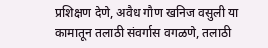प्रशिक्षण देणे, अवैध गौण खनिज वसुली या कामातून तलाठी संवर्गास वगळणे, तलाठी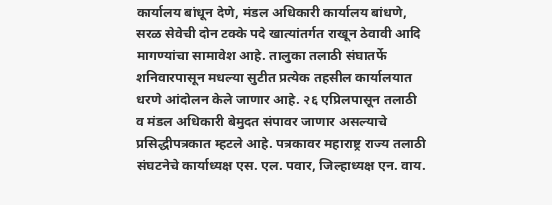कार्यालय बांधून देणे, मंडल अधिकारी कार्यालय बांधणे, सरळ सेवेची दोन टक्के पदे खात्यांतर्गत राखून ठेवावी आदि मागण्यांचा सामावेश आहे. तालुका तलाठी संघातर्फे शनिवारपासून मधल्या सुटीत प्रत्येक तहसील कार्यालयात धरणे आंदोलन केले जाणार आहे. २६ एप्रिलपासून तलाठी व मंडल अधिकारी बेमुदत संपावर जाणार असल्याचे प्रसिद्धीपत्रकात म्हटले आहे. पत्रकावर महाराष्ट्र राज्य तलाठी संघटनेचे कार्याध्यक्ष एस. एल. पवार, जिल्हाध्यक्ष एन. वाय.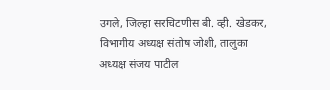उगले, जिल्हा सरचिटणीस बी. व्ही. खेडकर, विभागीय अध्यक्ष संतोष जोशी, तालुका अध्यक्ष संजय पाटील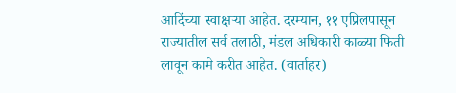आदिंच्या स्वाक्षऱ्या आहेत. दरम्यान, ११ एप्रिलपासून राज्यातील सर्व तलाठी, मंडल अधिकारी काळ्या फिती लावून कामे करीत आहेत. (वार्ताहर)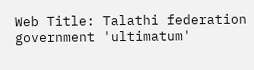Web Title: Talathi federation government 'ultimatum'